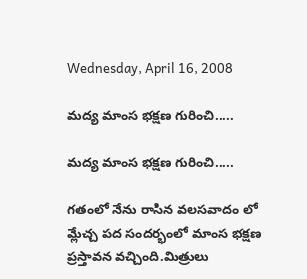Wednesday, April 16, 2008

మద్య మాంస భక్షణ గురించి.....

మద్య మాంస భక్షణ గురించి.....

గతంలో నేను రాసిన వలసవాదం లో మ్లేచ్చ పద సందర్భంలో మాంస భక్షణ ప్రస్తావన వచ్చింది.మిత్రులు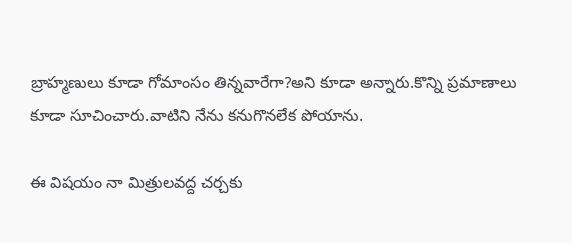బ్రాహ్మణులు కూడా గోమాంసం తిన్నవారేగా?అని కూడా అన్నారు.కొన్ని ప్రమాణాలు కూడా సూచించారు.వాటిని నేను కనుగొనలేక పోయాను.

ఈ విషయం నా మిత్రులవద్ద చర్చకు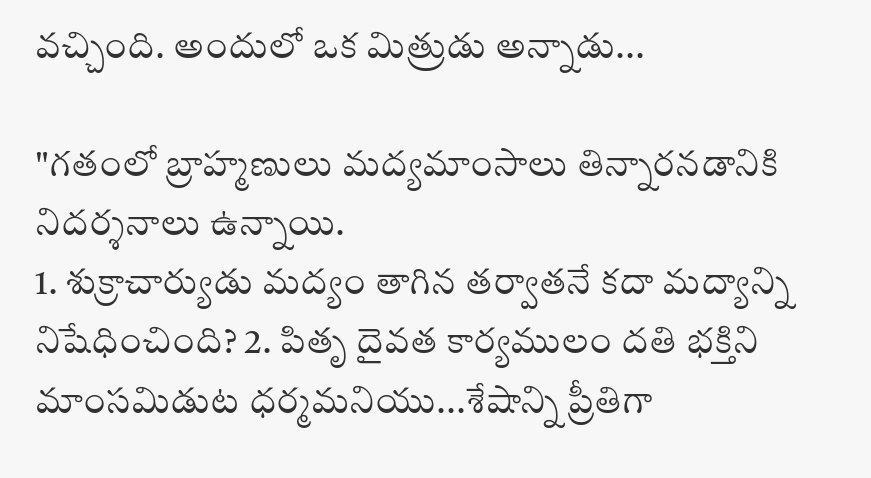వచ్చింది. అందులో ఒక మిత్రుడు అన్నాడు...

"గతంలో బ్రాహ్మణులు మద్యమాంసాలు తిన్నారనడానికి నిదర్శనాలు ఉన్నాయి.
1. శుక్రాచార్యుడు మద్యం తాగిన తర్వాతనే కదా మద్యాన్ని నిషేధించింది? 2. పితృ దైవత కార్యములం దతి భక్తిని మాంసమిడుట ధర్మమనియు...శేషాన్ని ప్రీతిగా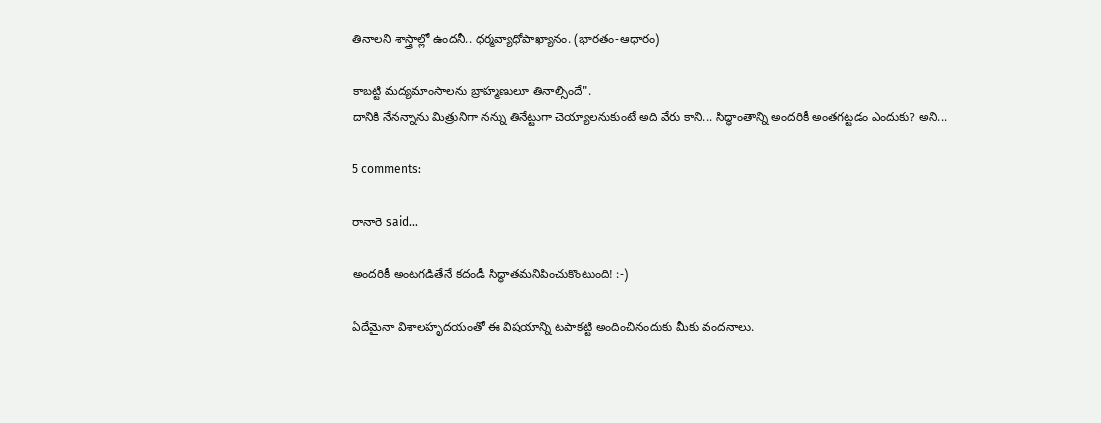తినాలని శాస్త్రాల్లో ఉందనీ.. ధర్మవ్యాధోపాఖ్యానం. (భారతం-ఆధారం)

కాబట్టి మద్యమాంసాలను బ్రాహ్మణులూ తినాల్సిందే".
దానికి నేనన్నాను మిత్రునిగా నన్ను తినేట్టుగా చెయ్యాలనుకుంటే అది వేరు కాని... సిద్ధాంతాన్ని అందరికీ అంతగట్టడం ఎందుకు? అని...

5 comments:

రానారె said...

అందరికీ అంటగడితేనే కదండీ సిద్ధాతమనిపించుకొంటుంది! :-)

ఏదేమైనా విశాలహృదయంతో ఈ విషయాన్ని టపాకట్టి అందించినందుకు మీకు వందనాలు.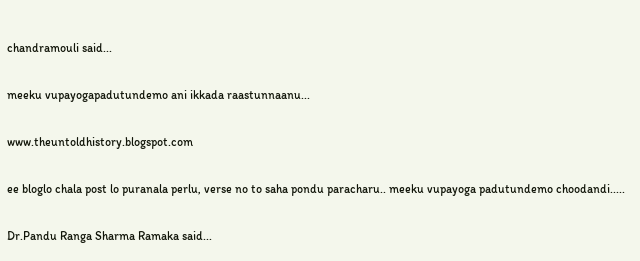chandramouli said...

meeku vupayogapadutundemo ani ikkada raastunnaanu...

www.theuntoldhistory.blogspot.com

ee bloglo chala post lo puranala perlu, verse no to saha pondu paracharu.. meeku vupayoga padutundemo choodandi.....

Dr.Pandu Ranga Sharma Ramaka said...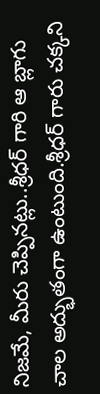నిజమే, మీరు చెప్పినట్లు..శ్రీధర్ గారి ఆ బ్లాగు చాల అద్భుతంగా ఉంటుంది.శ్రీధర్ గారు చక్కని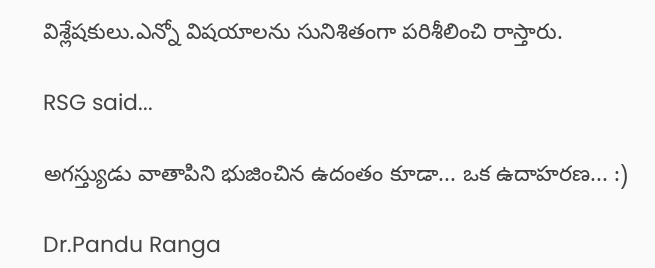విశ్లేషకులు.ఎన్నో విషయాలను సునిశితంగా పరిశీలించి రాస్తారు.

RSG said...

అగస్త్యుడు వాతాపిని భుజించిన ఉదంతం కూడా... ఒక ఉదాహరణ... :)

Dr.Pandu Ranga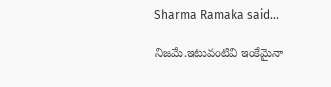Sharma Ramaka said...

నిజమే.ఇటువంటివి ఇంకేమైనా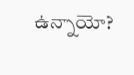ఉన్నాయో?